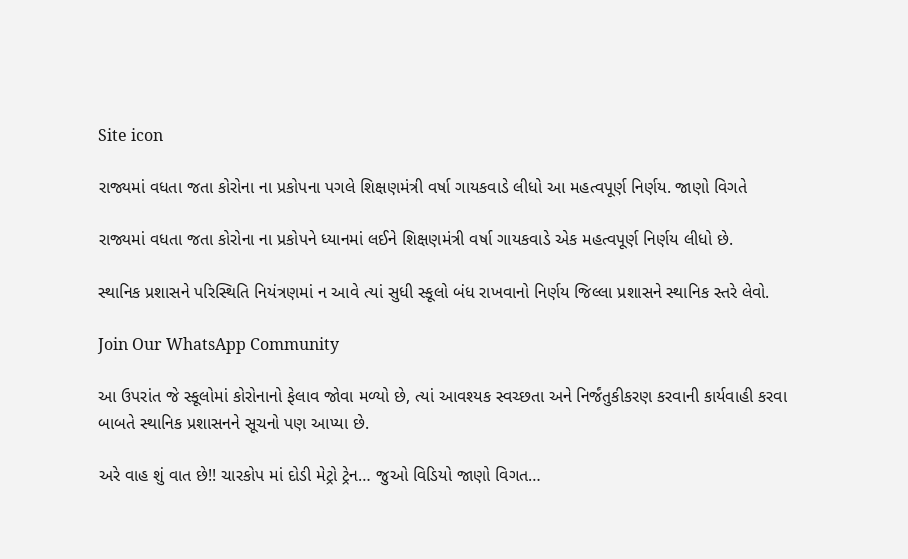Site icon

રાજ્યમાં વધતા જતા કોરોના ના પ્રકોપના પગલે શિક્ષણમંત્રી વર્ષા ગાયકવાડે લીધો આ મહત્વપૂર્ણ નિર્ણય. જાણો વિગતે

રાજ્યમાં વધતા જતા કોરોના ના પ્રકોપને ધ્યાનમાં લઈને શિક્ષણમંત્રી વર્ષા ગાયકવાડે એક મહત્વપૂર્ણ નિર્ણય લીધો છે.

સ્થાનિક પ્રશાસને પરિસ્થિતિ નિયંત્રણમાં ન આવે ત્યાં સુધી સ્કૂલો બંધ રાખવાનો નિર્ણય જિલ્લા પ્રશાસને સ્થાનિક સ્તરે લેવો.

Join Our WhatsApp Community

આ ઉપરાંત જે સ્કૂલોમાં કોરોનાનો ફેલાવ જોવા મળ્યો છે, ત્યાં આવશ્યક સ્વચ્છતા અને નિર્જંતુકીકરણ કરવાની કાર્યવાહી કરવા બાબતે સ્થાનિક પ્રશાસનને સૂચનો પણ આપ્યા છે.

અરે વાહ શું વાત છે!! ચારકોપ માં દોડી મેટ્રો ટ્રેન… જુઓ વિડિયો જાણો વિગત…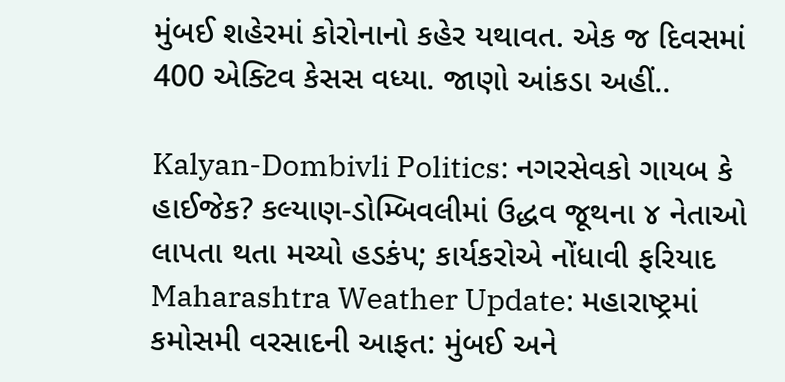મુંબઈ શહેરમાં કોરોનાનો કહેર યથાવત. એક જ દિવસમાં 400 એક્ટિવ કેસસ વધ્યા. જાણો આંકડા અહીં..

Kalyan-Dombivli Politics: નગરસેવકો ગાયબ કે હાઈજેક? કલ્યાણ-ડોમ્બિવલીમાં ઉદ્ધવ જૂથના ૪ નેતાઓ લાપતા થતા મચ્યો હડકંપ; કાર્યકરોએ નોંધાવી ફરિયાદ
Maharashtra Weather Update: મહારાષ્ટ્રમાં કમોસમી વરસાદની આફત: મુંબઈ અને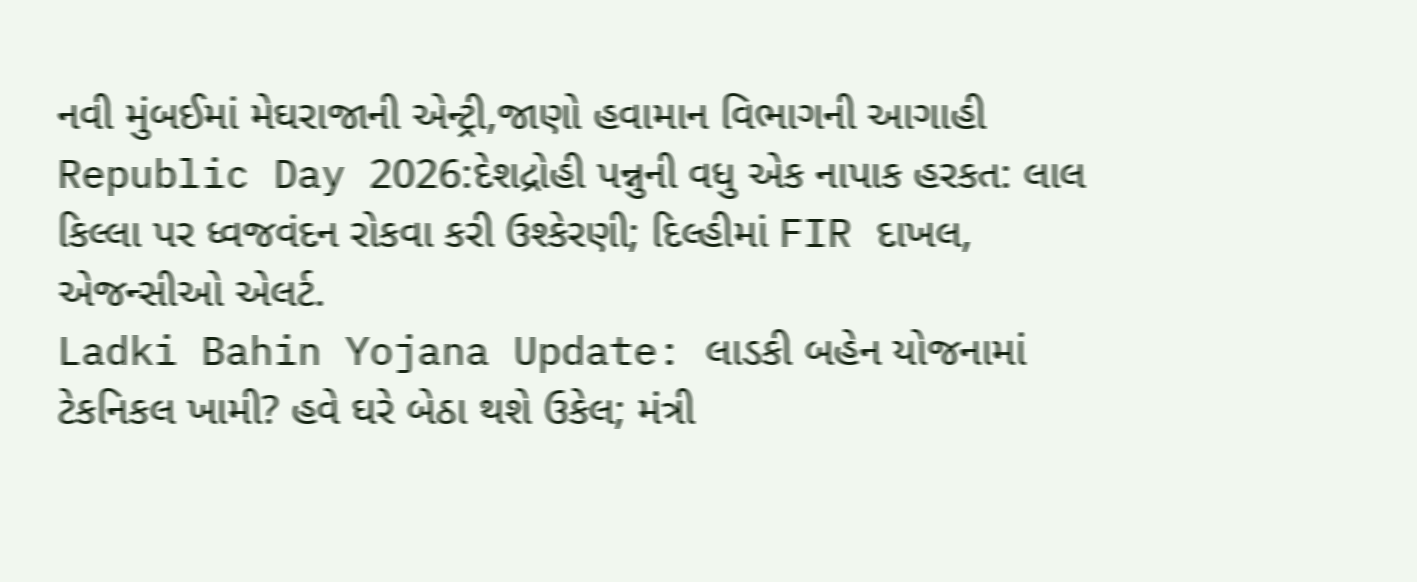નવી મુંબઈમાં મેઘરાજાની એન્ટ્રી,જાણો હવામાન વિભાગની આગાહી
Republic Day 2026:દેશદ્રોહી પન્નુની વધુ એક નાપાક હરકત: લાલ કિલ્લા પર ધ્વજવંદન રોકવા કરી ઉશ્કેરણી; દિલ્હીમાં FIR દાખલ, એજન્સીઓ એલર્ટ.
Ladki Bahin Yojana Update: લાડકી બહેન યોજનામાં ટેકનિકલ ખામી? હવે ઘરે બેઠા થશે ઉકેલ; મંત્રી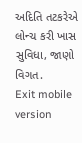અદિતિ તટકરેએ લોન્ચ કરી ખાસ સુવિધા, જાણો વિગત.
Exit mobile version